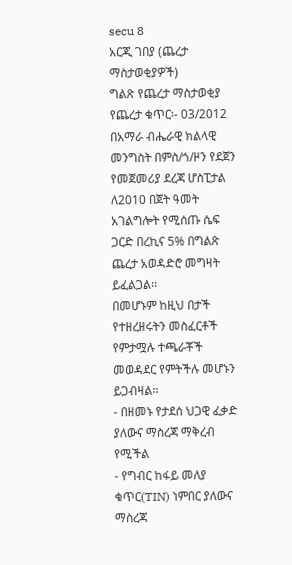secu 8
አርጂ ገበያ (ጨረታ ማስታወቂያዎች)
ግልጽ የጨረታ ማስታወቂያ
የጨረታ ቁጥር፡- 03/2012
በአማራ ብሔራዊ ክልላዊ መንግስት በምስ/ጎ/ዞን የደጀን የመጀመሪያ ደረጃ ሆስፒታል ለ2010 በጀት ዓመት አገልግሎት የሚሰጡ ሴፍ ጋርድ በረኪና 5% በግልጽ ጨረታ አወዳድሮ መግዛት ይፈልጋል፡፡
በመሆኑም ከዚህ በታች የተዘረዘሩትን መስፈርቶች የምታሟሉ ተጫራቾች መወዳደር የምትችሉ መሆኑን ይጋብዛል፡፡
- በዘመኑ የታደሰ ህጋዊ ፈቃድ ያለውና ማስረጃ ማቅረብ የሚችል
- የግብር ከፋይ መለያ ቁጥር(TIN) ነምበር ያለውና ማስረጃ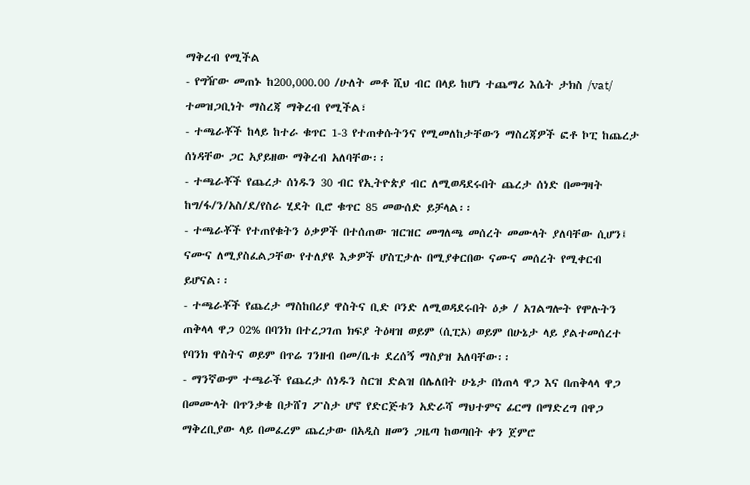ማቅረብ የሚችል
- የግዥው መጠኑ ከ200,000.00 /ሁለት መቶ ሺህ ብር በላይ ከሆነ ተጨማሪ እሴት ታክስ /vat/ ተመዝጋቢነት ማስረጃ ማቅረብ የሚችል፣
- ተጫራቾች ከላይ ከተራ ቁጥር 1-3 የተጠቀሱትንና የሚመለከታቸውን ማስረጃዎች ፎቶ ኮፒ ከጨረታ ሰነዳቸው ጋር አያይዘው ማቅረብ አለባቸው፡፡
- ተጫራቾች የጨረታ ሰነዱን 30 ብር የኢትዮጵያ ብር ለሚወዳደሩበት ጨረታ ሰነድ በመግዛት ከግ/ፋ/ን/አስ/ደ/የስራ ሂደት ቢሮ ቁጥር 85 መውሰድ ይቻላል፡፡
- ተጫራቾች የተጠየቁትን ዕቃዎች በተሰጠው ዝርዝር መግለጫ መሰረት መሙላት ያለባቸው ሲሆን፤ ናሙና ለሚያስፈልጋቸው የተለያዩ እቃዎች ሆስፒታሉ በሚያቀርበው ናሙና መሰረት የሚቀርብ ይሆናል፡፡
- ተጫራቾች የጨረታ ማስከበሪያ ዋስትና ቢድ ቦንድ ለሚወዳደሩበት ዕቃ / አገልግሎት የሞሉትን ጠቅላላ ዋጋ 02% በባንክ በተረጋገጠ ክፍያ ትዕዛዝ ወይም (ሲፒኦ) ወይም በሁኔታ ላይ ያልተመሰረተ የባንክ ዋስትና ወይም በጥሬ ገንዘብ በመ/ቤቱ ደረሰኝ ማስያዝ አለባቸው፡፡
- ማንኛውም ተጫራች የጨረታ ሰነዱን ስርዝ ድልዝ በሌለበት ሁኔታ በነጠላ ዋጋ እና በጠቅላላ ዋጋ በመሙላት በጥንቃቄ በታሸገ ፖስታ ሆኖ የድርጅቱን አድራሻ ማህተምና ፊርማ በማድረግ በዋጋ ማቅረቢያው ላይ በመፈረም ጨረታው በአዲስ ዘመን ጋዜጣ ከወጣበት ቀን ጀምሮ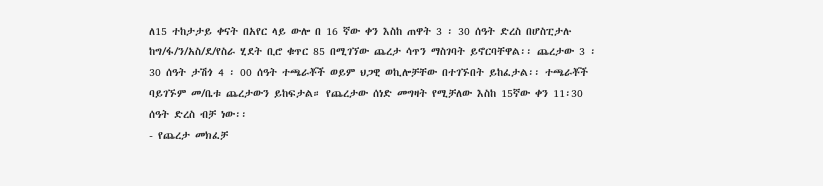ለ15 ተከታታይ ቀናት በአየር ላይ ውሎ በ 16 ኛው ቀን እስከ ጠዋት 3 ፡ 30 ሰዓት ድረስ በሆስፒታሉ ከግ/ፋ/ን/አስ/ደ/የስራ ሂደት ቢሮ ቁጥር 85 በሚገኘው ጨረታ ሳጥን ማስገባት ይኖርባቸዋል፡፡ ጨረታው 3 ፡ 30 ሰዓት ታሽጎ 4 ፡ 00 ሰዓት ተጫራቾች ወይም ህጋዊ ወኪሎቻቸው በተገኙበት ይከፈታል፡፡ ተጫራቾች ባይገኙም መ/ቤቱ ጨረታውን ይከፍታል። የጨረታው ሰነድ መግዛት የሚቻለው እስከ 15ኛው ቀን 11፡30 ሰዓት ድረስ ብቻ ነው፡፡
- የጨረታ መክፈቻ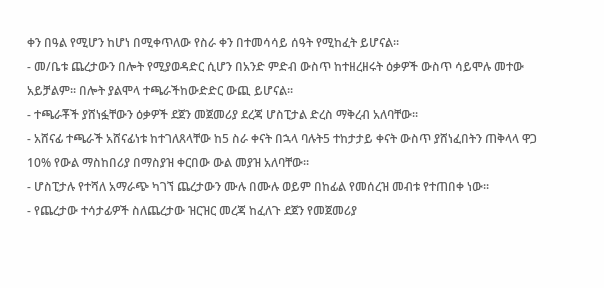ቀን በዓል የሚሆን ከሆነ በሚቀጥለው የስራ ቀን በተመሳሳይ ሰዓት የሚከፈት ይሆናል፡፡
- መ/ቤቱ ጨረታውን በሎት የሚያወዳድር ሲሆን በአንድ ምድብ ውስጥ ከተዘረዘሩት ዕቃዎች ውስጥ ሳይሞሉ መተው አይቻልም፡፡ በሎት ያልሞላ ተጫራችከውድድር ውጪ ይሆናል፡፡
- ተጫራቾች ያሸነፏቸውን ዕቃዎች ደጀን መጀመሪያ ደረጃ ሆስፒታል ድረስ ማቅረብ አለባቸው፡፡
- አሸናፊ ተጫራች አሸናፊነቱ ከተገለጸላቸው ከ5 ስራ ቀናት በኋላ ባሉት5 ተከታታይ ቀናት ውስጥ ያሸነፈበትን ጠቅላላ ዋጋ 10% የውል ማስከበሪያ በማስያዝ ቀርበው ውል መያዝ አለባቸው፡፡
- ሆስፒታሉ የተሻለ አማራጭ ካገኘ ጨረታውን ሙሉ በሙሉ ወይም በከፊል የመሰረዝ መብቱ የተጠበቀ ነው፡፡
- የጨረታው ተሳታፊዎች ስለጨረታው ዝርዝር መረጃ ከፈለጉ ደጀን የመጀመሪያ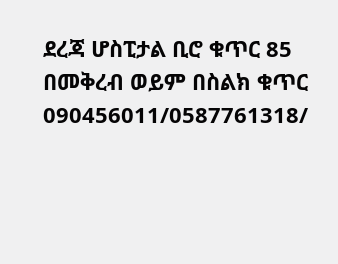ደረጃ ሆስፒታል ቢሮ ቁጥር 85 በመቅረብ ወይም በስልክ ቁጥር 090456011/0587761318/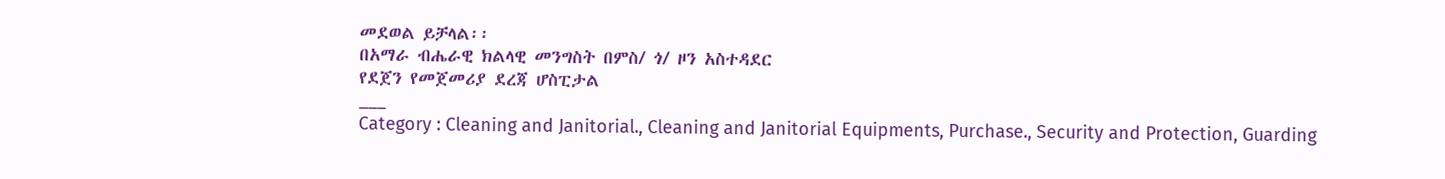መደወል ይቻላል፡፡
በአማራ ብሔራዊ ክልላዊ መንግስት በምስ/ ጎ/ ዞን አስተዳደር
የደጀን የመጀመሪያ ደረጃ ሆስፒታል
___
Category : Cleaning and Janitorial., Cleaning and Janitorial Equipments, Purchase., Security and Protection, Guarding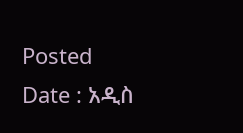Posted Date : አዲስ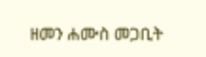ዘመን ሐሙስ መጋቢት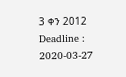3 ቀን 2012
Deadline : 2020-03-27